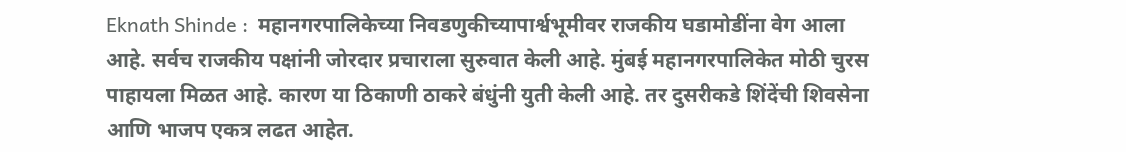Eknath Shinde :  महानगरपालिकेच्या निवडणुकीच्यापार्श्वभूमीवर राजकीय घडामोडींना वेग आला आहे. सर्वच राजकीय पक्षांनी जोरदार प्रचाराला सुरुवात केली आहे. मुंबई महानगरपालिकेत मोठी चुरस पाहायला मिळत आहे. कारण या ठिकाणी ठाकरे बंधुंनी युती केली आहे. तर दुसरीकडे शिंदेंची शिवसेना आणि भाजप एकत्र लढत आहेत.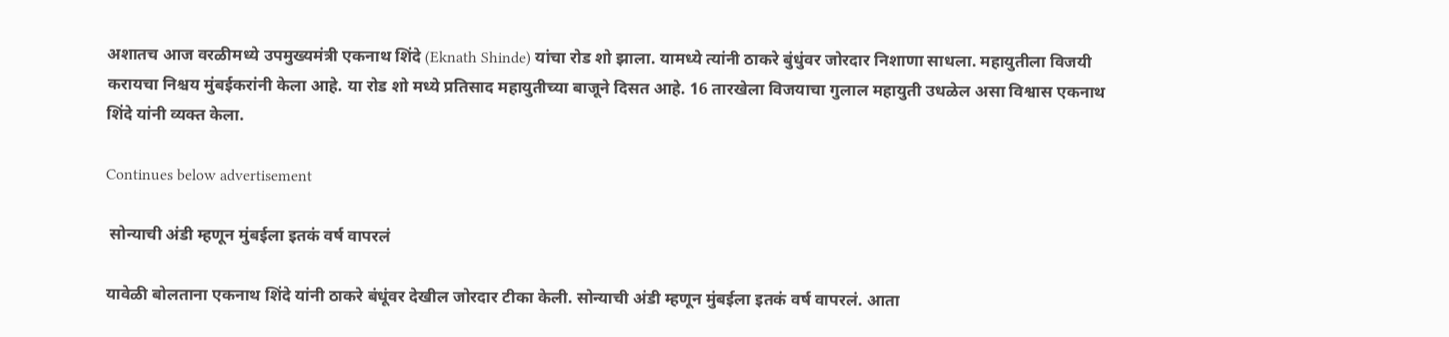अशातच आज वरळीमध्ये उपमुख्यमंत्री एकनाथ शिंदे (Eknath Shinde) यांचा रोड शो झाला. यामध्ये त्यांनी ठाकरे बुंधुंवर जोरदार निशाणा साधला. महायुतीला विजयी करायचा निश्चय मुंबईकरांनी केला आहे. या रोड शो मध्ये प्रतिसाद महायुतीच्या बाजूने दिसत आहे. 16 तारखेला विजयाचा गुलाल महायुती उधळेल असा विश्वास एकनाथ शिंदे यांनी व्यक्त केला.

Continues below advertisement

 सोन्याची अंडी म्हणून मुंबईला इतकं वर्ष वापरलं

यावेळी बोलताना एकनाथ शिंदे यांनी ठाकरे बंधूंवर देखील जोरदार टीका केली. सोन्याची अंडी म्हणून मुंबईला इतकं वर्ष वापरलं. आता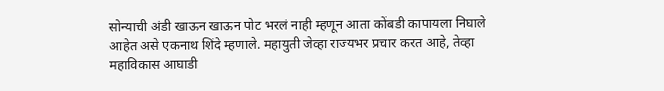सोन्याची अंडी खाऊन खाऊन पोट भरलं नाही म्हणून आता कोंबडी कापायला निघाले आहेत असे एकनाथ शिंदे म्हणाले. महायुती जेव्हा राज्यभर प्रचार करत आहे, तेव्हा महाविकास आघाडी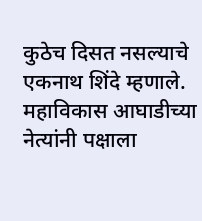कुठेच दिसत नसल्याचे एकनाथ शिंदे म्हणाले. महाविकास आघाडीच्या नेत्यांनी पक्षाला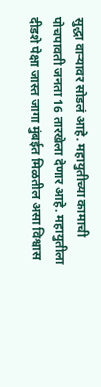सुद्धा वाऱ्यावर सोडलं आहे. महायुतीच्या कामाची पोचपावती जनता 16 तारखेला देणार आहे. महायुतीला दीडशे पेक्षा जास्त जागा मुंबईत मिळतील असा विश्वास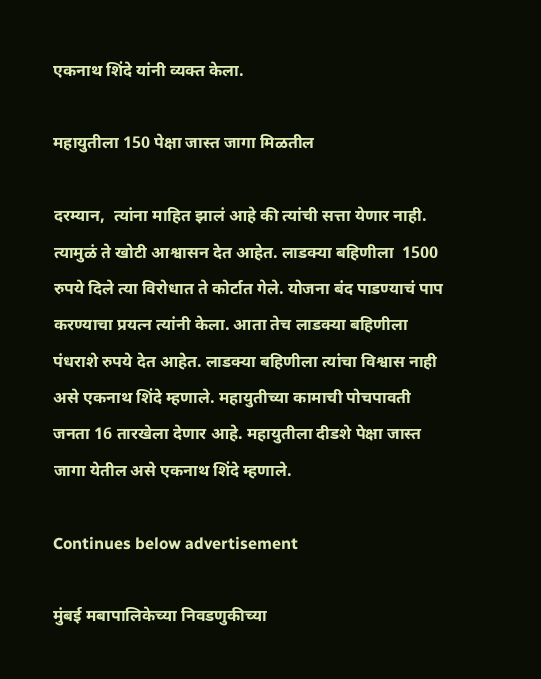एकनाथ शिंदे यांनी व्यक्त केला.

महायुतीला 150 पेक्षा जास्त जागा मिळतील

दरम्यान,  त्यांना माहित झालं आहे की त्यांची सत्ता येणार नाही. त्यामुळं ते खोटी आश्वासन देत आहेत. लाडक्या बहिणीला  1500 रुपये दिले त्या विरोधात ते कोर्टात गेले. योजना बंद पाडण्याचं पाप करण्याचा प्रयत्न त्यांनी केला. आता तेच लाडक्या बहिणीला पंधराशे रुपये देत आहेत. लाडक्या बहिणीला त्यांचा विश्वास नाही असे एकनाथ शिंदे म्हणाले. महायुतीच्या कामाची पोचपावती जनता 16 तारखेला देणार आहे. महायुतीला दीडशे पेक्षा जास्त जागा येतील असे एकनाथ शिंदे म्हणाले.

Continues below advertisement

मुंबई मबापालिकेच्या निवडणुकीच्या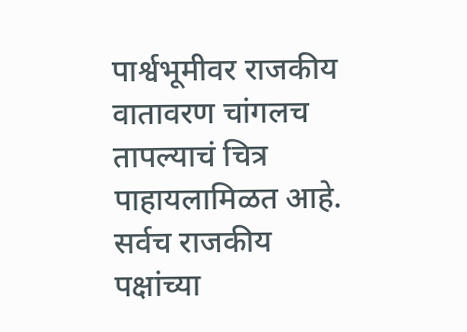पार्श्वभूमीवर राजकीय वातावरण चांगलच तापल्याचं चित्र पाहायलामिळत आहे. सर्वच राजकीय पक्षांच्या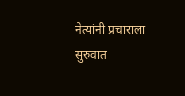नेत्यांनी प्रचाराला सुरुवात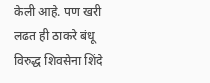केली आहे. पण खरी लढत ही ठाकरे बंधू विरुद्ध शिवसेना शिंदे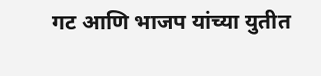गट आणि भाजप यांच्या युतीत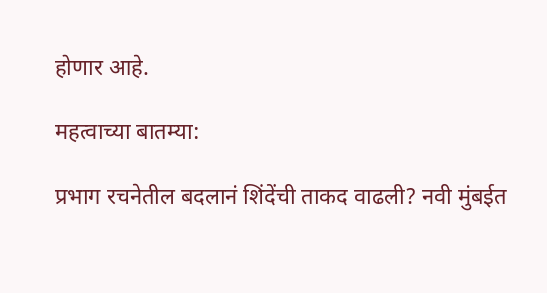होणार आहे.

महत्वाच्या बातम्या:

प्रभाग रचनेतील बदलानं शिंदेंची ताकद वाढली? नवी मुंबईत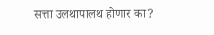सत्ता उलथापालथ होणार का?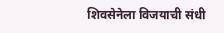शिवसेनेला विजयाची संधी